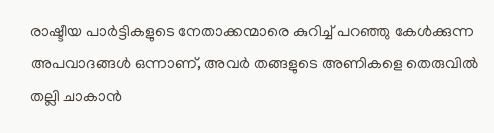രാഷ്ടീയ പാർട്ടികളുടെ നേതാക്കന്മാരെ കുറിച്ച് പറഞ്ഞു കേൾക്കുന്ന അപവാദങ്ങൾ ഒന്നാണ്, അവർ തങ്ങളുടെ അണികളെ തെരുവിൽ തല്ലി ചാകാൻ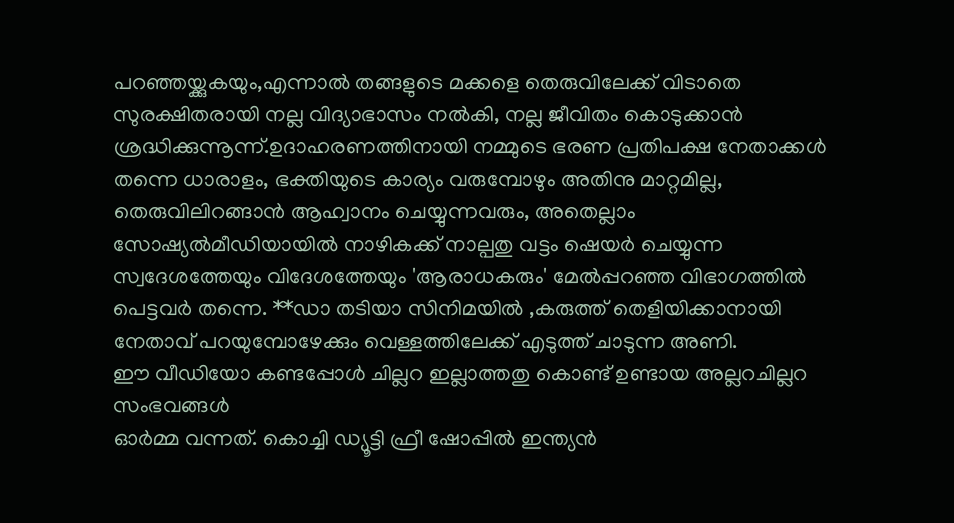പറഞ്ഞയ്ക്കുകയും,എന്നാൽ തങ്ങളുടെ മക്കളെ തെരുവിലേക്ക് വിടാതെ സുരക്ഷിതരായി നല്ല വിദ്യാഭാസം നൽകി, നല്ല ജീവിതം കൊടുക്കാൻ ശ്രദ്ധിക്കുന്നൂന്ന്.ഉദാഹരണത്തിനായി നമ്മുടെ ഭരണ പ്രതിപക്ഷ നേതാക്കൾ തന്നെ ധാരാളം, ഭക്തിയുടെ കാര്യം വരുമ്പോഴും അതിനു മാറ്റമില്ല, തെരുവിലിറങ്ങാൻ ആഹ്വാനം ചെയ്യുന്നവരും, അതെല്ലാം സോഷ്യൽമീഡിയായിൽ നാഴികക്ക് നാല്പതു വട്ടം ഷെയർ ചെയ്യുന്ന സ്വദേശത്തേയും വിദേശത്തേയും 'ആരാധകരും' മേൽപ്പറഞ്ഞ വിഭാഗത്തിൽ പെട്ടവർ തന്നെ. **ഡാ തടിയാ സിനിമയിൽ ,കരുത്ത് തെളിയിക്കാനായി നേതാവ് പറയുമ്പോഴേക്കും വെള്ളത്തിലേക്ക് എടുത്ത് ചാടുന്ന അണി.
ഈ വീഡിയോ കണ്ടപ്പോൾ ചില്ലറ ഇല്ലാത്തതു കൊണ്ട് ഉണ്ടായ അല്ലറചില്ലറ സംഭവങ്ങൾ
ഓർമ്മ വന്നത്. കൊച്ചി ഡ്യൂട്ടി ഫ്രീ ഷോപ്പിൽ ഇന്ത്യൻ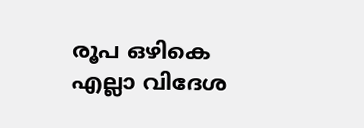രൂപ ഒഴികെ എല്ലാ വിദേശ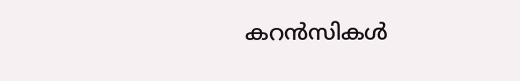കറൻസികൾ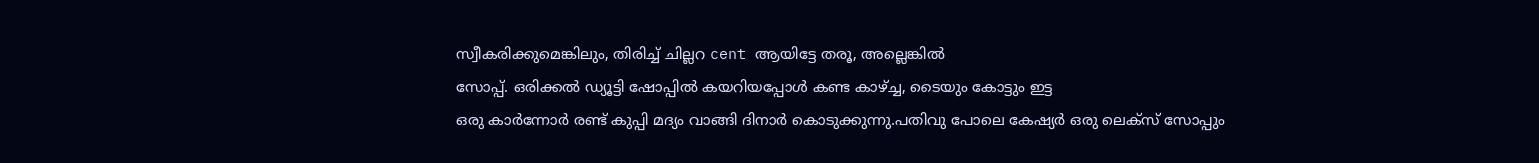സ്വീകരിക്കുമെങ്കിലും, തിരിച്ച് ചില്ലറ cent ആയിട്ടേ തരൂ, അല്ലെങ്കിൽ
സോപ്പ്. ഒരിക്കൽ ഡ്യൂട്ടി ഷോപ്പിൽ കയറിയപ്പോൾ കണ്ട കാഴ്ച്ച, ടൈയും കോട്ടും ഇട്ട
ഒരു കാർന്നോർ രണ്ട് കുപ്പി മദ്യം വാങ്ങി ദിനാർ കൊടുക്കുന്നു.പതിവു പോലെ കേഷ്യർ ഒരു ലെക്സ് സോപ്പും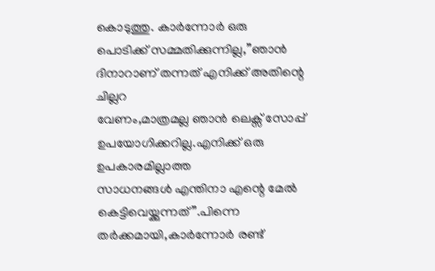കൊടുത്തു. കാർന്നോർ ഒരു
പൊടിക്ക് സമ്മതിക്കുന്നില്ല,”ഞാൻ ദിനാറാണ് തന്നത് എനിക്ക് അതിന്റെ ചില്ലറ
വേണം,മാത്രമല്ല ഞാൻ ലെക്സ് സോപ്പ് ഉപയോഗിക്കറില്ല.എനിക്ക് ഒരു ഉപകാരമില്ലാത്ത
സാധനങ്ങൾ എന്തിനാ എന്റെ മേൽ കെട്ടിവെയ്ക്കുന്നത്”.പിന്നെ തർക്കമായി,കാർന്നോർ രണ്ട്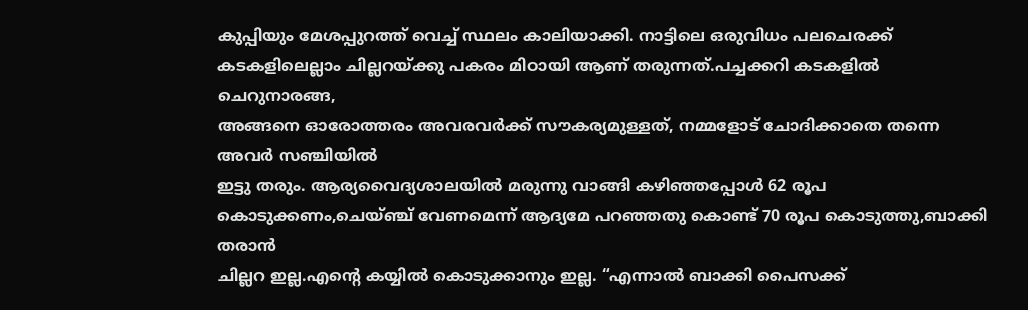കുപ്പിയും മേശപ്പുറത്ത് വെച്ച് സ്ഥലം കാലിയാക്കി. നാട്ടിലെ ഒരുവിധം പലചെരക്ക്
കടകളിലെല്ലാം ചില്ലറയ്ക്കു പകരം മിഠായി ആണ് തരുന്നത്.പച്ചക്കറി കടകളിൽ ചെറുനാരങ്ങ,
അങ്ങനെ ഓരോത്തരം അവരവർക്ക് സൗകര്യമുള്ളത്, നമ്മളോട് ചോദിക്കാതെ തന്നെ അവർ സഞ്ചിയിൽ
ഇട്ടു തരും. ആര്യവൈദ്യശാലയിൽ മരുന്നു വാങ്ങി കഴിഞ്ഞപ്പോൾ 62 രൂപ
കൊടുക്കണം,ചെയ്ഞ്ച് വേണമെന്ന് ആദ്യമേ പറഞ്ഞതു കൊണ്ട് 70 രൂപ കൊടുത്തു,ബാക്കി തരാൻ
ചില്ലറ ഇല്ല.എന്റെ കയ്യിൽ കൊടുക്കാനും ഇല്ല. “എന്നാൽ ബാക്കി പൈസക്ക്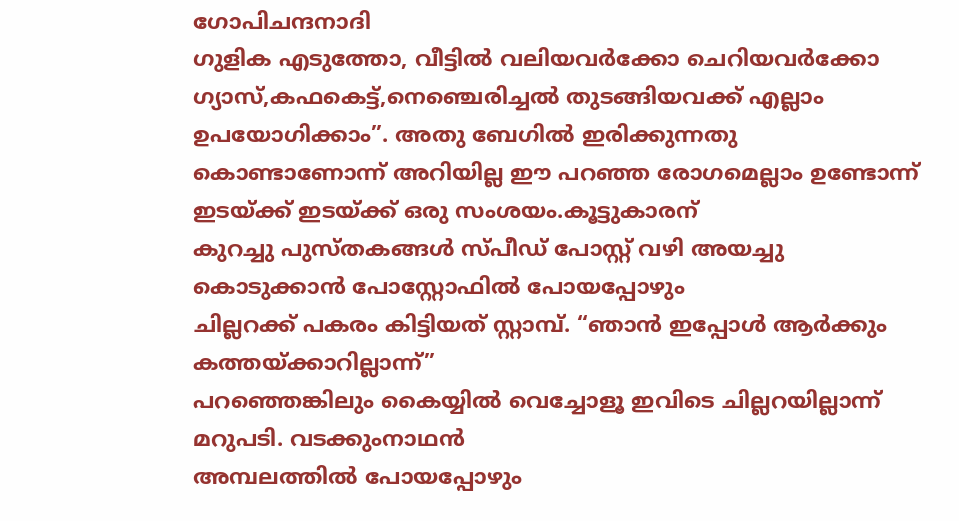ഗോപിചന്ദനാദി
ഗുളിക എടുത്തോ, വീട്ടിൽ വലിയവർക്കോ ചെറിയവർക്കോ
ഗ്യാസ്,കഫകെട്ട്,നെഞ്ചെരിച്ചൽ തുടങ്ങിയവക്ക് എല്ലാം ഉപയോഗിക്കാം”. അതു ബേഗിൽ ഇരിക്കുന്നതു
കൊണ്ടാണോന്ന് അറിയില്ല ഈ പറഞ്ഞ രോഗമെല്ലാം ഉണ്ടോന്ന് ഇടയ്ക്ക് ഇടയ്ക്ക് ഒരു സംശയം.കൂട്ടുകാരന്
കുറച്ചു പുസ്തകങ്ങൾ സ്പീഡ് പോസ്റ്റ് വഴി അയച്ചു കൊടുക്കാൻ പോസ്റ്റോഫിൽ പോയപ്പോഴും
ചില്ലറക്ക് പകരം കിട്ടിയത് സ്റ്റാമ്പ്. “ഞാൻ ഇപ്പോൾ ആർക്കും കത്തയ്ക്കാറില്ലാന്ന്”
പറഞ്ഞെങ്കിലും കൈയ്യിൽ വെച്ചോളൂ ഇവിടെ ചില്ലറയില്ലാന്ന് മറുപടി. വടക്കുംനാഥൻ
അമ്പലത്തിൽ പോയപ്പോഴും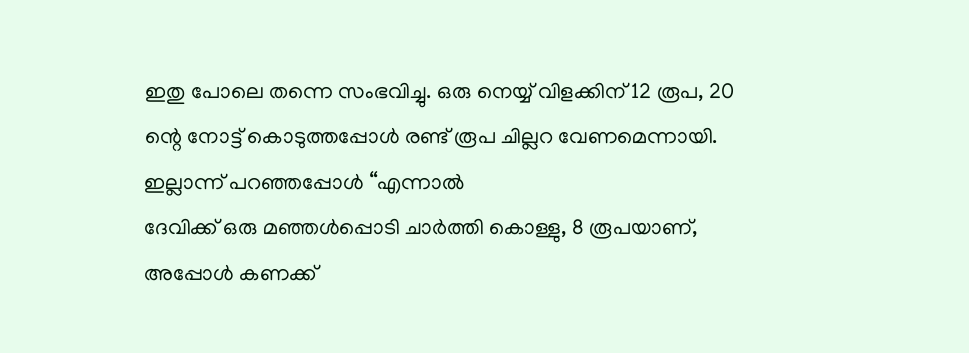ഇതു പോലെ തന്നെ സംഭവിച്ചു. ഒരു നെയ്യ് വിളക്കിന് 12 രൂപ, 20
ന്റെ നോട്ട് കൊടുത്തപ്പോൾ രണ്ട് രൂപ ചില്ലറ വേണമെന്നായി. ഇല്ലാന്ന് പറഞ്ഞപ്പോൾ “എന്നാൽ
ദേവിക്ക് ഒരു മഞ്ഞൾപ്പൊടി ചാർത്തി കൊള്ളു, 8 രൂപയാണ്, അപ്പോൾ കണക്ക്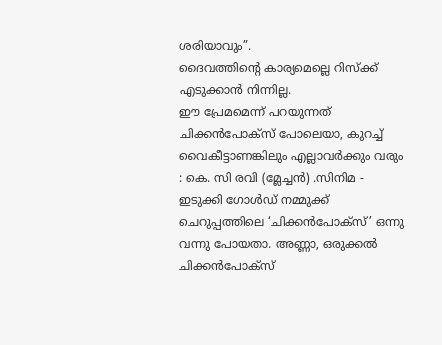ശരിയാവും”.
ദൈവത്തിന്റെ കാര്യമെല്ലെ റിസ്ക്ക് എടുക്കാൻ നിന്നില്ല.
ഈ പ്രേമമെന്ന് പറയുന്നത് ചിക്കൻപോക്സ് പോലെയാ, കുറച്ച് വൈകീട്ടാണങ്കിലും എല്ലാവർക്കും വരും : കെ. സി രവി (മ്ലേച്ചൻ) .സിനിമ - ഇടുക്കി ഗോൾഡ് നമ്മുക്ക് ചെറുപ്പത്തിലെ ‘ചിക്കൻപോക്സ്’ ഒന്നു വന്നു പോയതാ. അണ്ണാ, ഒരുക്കൽ ചിക്കൻപോക്സ്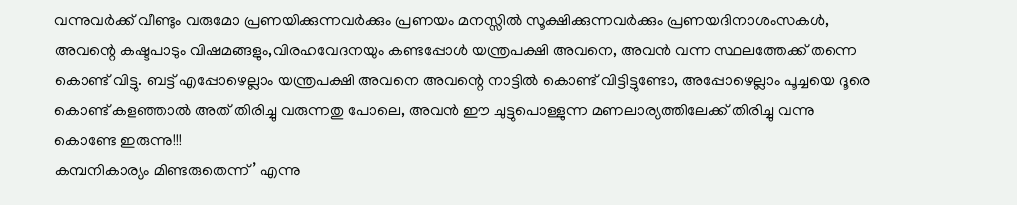വന്നുവർക്ക് വീണ്ടും വരുമോ പ്രണയിക്കുന്നവർക്കും പ്രണയം മനസ്സിൽ സൂക്ഷിക്കുന്നവർക്കും പ്രണയദിനാശംസകൾ,
അവന്റെ കഷ്ടപാടും വിഷമങ്ങളും,വിരഹവേദനയും കണ്ടപ്പോൾ യന്ത്രപക്ഷി അവനെ, അവൻ വന്ന സ്ഥലത്തേക്ക് തന്നെ കൊണ്ട് വിട്ടു. ബട്ട് എപ്പോഴെല്ലാം യന്ത്രപക്ഷി അവനെ അവന്റെ നാട്ടിൽ കൊണ്ട് വിട്ടിട്ടുണ്ടോ, അപ്പോഴെല്ലാം പൂച്ചയെ ദൂരെ കൊണ്ട് കളഞ്ഞാൽ അത് തിരിച്ചു വരുന്നതു പോലെ, അവൻ ഈ ചുട്ടുപൊള്ളുന്ന മണലാര്യത്തിലേക്ക് തിരിച്ചു വന്നു കൊണ്ടേ ഇരുന്നു!!!
കമ്പനികാര്യം മിണ്ടരുതെന്ന്’ എന്നു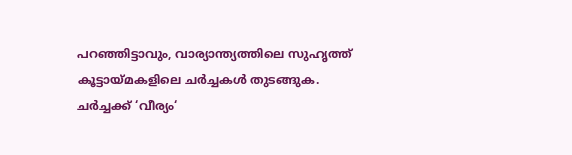പറഞ്ഞിട്ടാവും, വാര്യാന്ത്യത്തിലെ സുഹൃത്ത് കൂട്ടായ്മകളിലെ ചർച്ചകൾ തുടങ്ങുക. ചർച്ചക്ക് ‘വീര്യം‘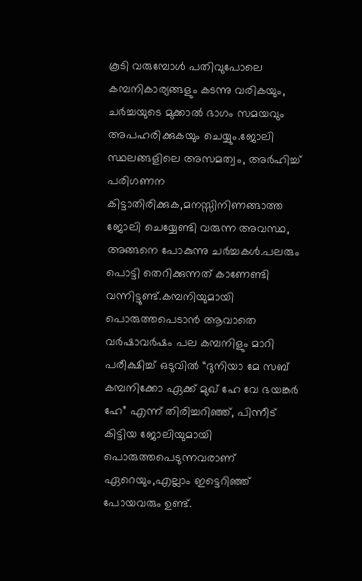കൂടി വരുമ്പോൾ പതിവുപോലെ കമ്പനികാര്യങ്ങളും കടന്നു വരികയും, ചർച്ചയുടെ മുക്കാൽ ഭാഗം സമയവും അപഹരിക്കുകയും ചെയ്യും.ജോലി സ്ഥലങ്ങളിലെ അസമത്വം, അർഹിച്ച് പരിഗണന കിട്ടാതിരിക്കുക,മനസ്സിനിണങ്ങാത്ത ജോലി ചെയ്യേണ്ടി വരുന്ന അവസ്ഥ, അങ്ങനെ പോകുന്നു ചർച്ചകൾ.പലരും പൊട്ടി തെറിക്കുന്നത് കാണേണ്ടി വന്നിട്ടുണ്ട്.കമ്പനിയുമായി പൊരുത്തപെടാൻ ആവാതെ വർഷാവർഷം പല കമ്പനിളും മാറി പരീക്ഷിച്ച് ഒടുവിൽ “ദുനിയാ മേ സബ് കമ്പനിക്കോ ഏക്ക് മുഖ് ഹേ വേ ഭയങ്കർ ഹേ” എന്ന് തിരിച്ചറിഞ്ഞ്, പിന്നീട് കിട്ടിയ ജോലിയുമായി പൊരുത്തപെടുന്നവരാണ് ഏറെയും,എല്ലാം ഇട്ടെറിഞ്ഞ് പോയവരും ഉണ്ട്.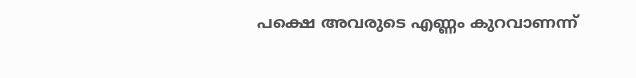പക്ഷെ അവരുടെ എണ്ണം കുറവാണന്ന്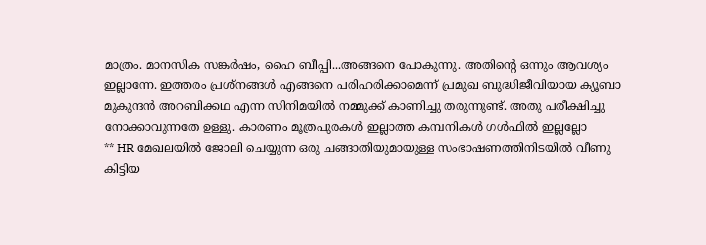മാത്രം. മാനസിക സങ്കർഷം, ഹൈ ബീപ്പി...അങ്ങനെ പോകുന്നു. അതിന്റെ ഒന്നും ആവശ്യം ഇല്ലാന്നേ. ഇത്തരം പ്രശ്നങ്ങൾ എങ്ങനെ പരിഹരിക്കാമെന്ന് പ്രമുഖ ബുദ്ധിജീവിയായ ക്യൂബാ മുകുന്ദൻ അറബിക്കഥ എന്ന സിനിമയിൽ നമ്മുക്ക് കാണിച്ചു തരുന്നുണ്ട്. അതു പരീക്ഷിച്ചു നോക്കാവുന്നതേ ഉള്ളു. കാരണം മൂത്രപുരകൾ ഇല്ലാത്ത കമ്പനികൾ ഗൾഫിൽ ഇല്ലല്ലോ
** HR മേഖലയിൽ ജോലി ചെയ്യുന്ന ഒരു ചങ്ങാതിയുമായുള്ള സംഭാഷണത്തിനിടയിൽ വീണു കിട്ടിയ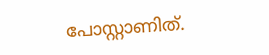പോസ്റ്റാണിത്.